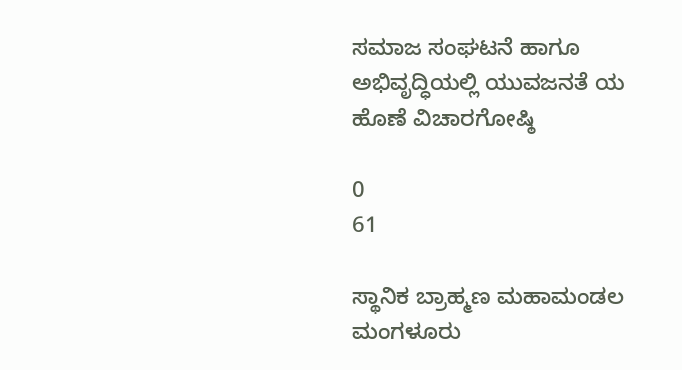ಸಮಾಜ ಸಂಘಟನೆ ಹಾಗೂ ಅಭಿವೃದ್ಧಿಯಲ್ಲಿ ಯುವಜನತೆ ಯ ಹೊಣೆ ವಿಚಾರಗೋಷ್ಠಿ

0
61

ಸ್ಥಾನಿಕ ಬ್ರಾಹ್ಮಣ ಮಹಾಮಂಡಲ ಮಂಗಳೂರು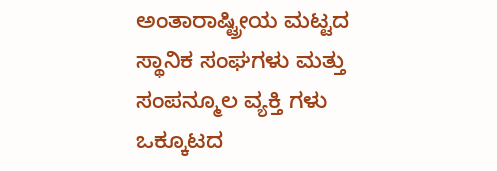ಅಂತಾರಾಷ್ಟ್ರೀಯ ಮಟ್ಟದ ಸ್ಥಾನಿಕ ಸಂಘಗಳು ಮತ್ತು ಸಂಪನ್ಮೂಲ ವ್ಯಕ್ತಿ ಗಳು ಒಕ್ಕೂಟದ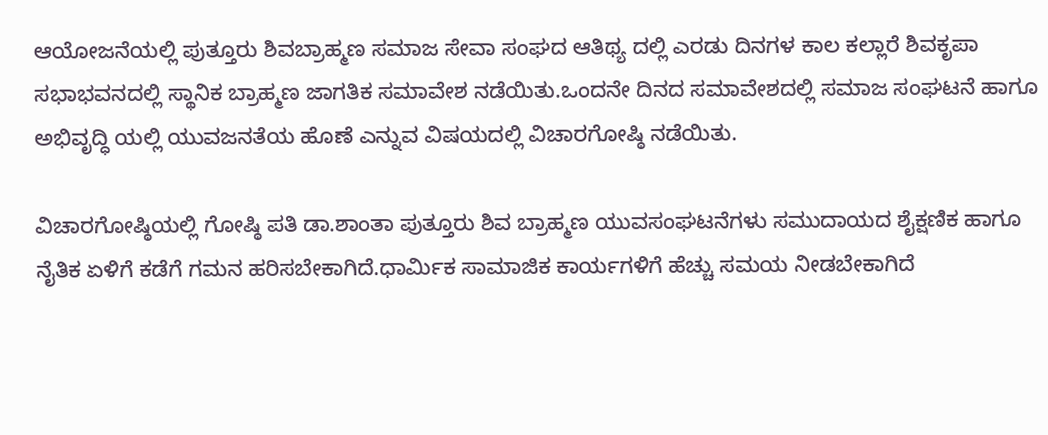ಆಯೋಜನೆಯಲ್ಲಿ ಪುತ್ತೂರು ಶಿವಬ್ರಾಹ್ಮಣ ಸಮಾಜ ಸೇವಾ ಸಂಘದ ಆತಿಥ್ಯ ದಲ್ಲಿ ಎರಡು ದಿನಗಳ ಕಾಲ ಕಲ್ಲಾರೆ ಶಿವಕೃಪಾ ಸಭಾಭವನದಲ್ಲಿ ಸ್ಥಾನಿಕ ಬ್ರಾಹ್ಮಣ ಜಾಗತಿಕ ಸಮಾವೇಶ ನಡೆಯಿತು.ಒಂದನೇ ದಿನದ ಸಮಾವೇಶದಲ್ಲಿ ಸಮಾಜ ಸಂಘಟನೆ ಹಾಗೂ ಅಭಿವೃದ್ಧಿ ಯಲ್ಲಿ ಯುವಜನತೆಯ ಹೊಣೆ ಎನ್ನುವ ವಿಷಯದಲ್ಲಿ ವಿಚಾರಗೋಷ್ಠಿ ನಡೆಯಿತು.

ವಿಚಾರಗೋಷ್ಠಿಯಲ್ಲಿ ಗೋಷ್ಠಿ ಪತಿ ಡಾ.ಶಾಂತಾ ಪುತ್ತೂರು ಶಿವ ಬ್ರಾಹ್ಮಣ ಯುವಸಂಘಟನೆಗಳು ಸಮುದಾಯದ ಶೈಕ್ಷಣಿಕ ಹಾಗೂ ನೈತಿಕ ಏಳಿಗೆ ಕಡೆಗೆ ಗಮನ ಹರಿಸಬೇಕಾಗಿದೆ.ಧಾರ್ಮಿಕ ಸಾಮಾಜಿಕ ಕಾರ್ಯಗಳಿಗೆ ಹೆಚ್ಚು ಸಮಯ ನೀಡಬೇಕಾಗಿದೆ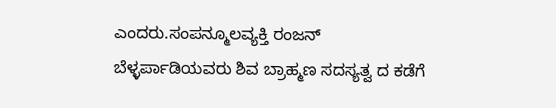ಎಂದರು.ಸಂಪನ್ಮೂಲವ್ಯಕ್ತಿ ರಂಜನ್ ಬೆಳ್ಳರ್ಪಾಡಿಯವರು ಶಿವ ಬ್ರಾಹ್ಮಣ ಸದಸ್ಯತ್ವ ದ ಕಡೆಗೆ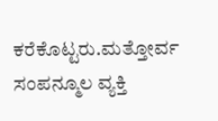ಕರೆಕೊಟ್ಟರು.ಮತ್ತೋರ್ವ ಸಂಪನ್ಮೂಲ ವ್ಯಕ್ತಿ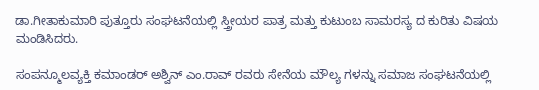ಡಾ.ಗೀತಾಕುಮಾರಿ ಪುತ್ತೂರು ಸಂಘಟನೆಯಲ್ಲಿ ಸ್ತ್ರೀಯರ ಪಾತ್ರ ಮತ್ತು ಕುಟುಂಬ ಸಾಮರಸ್ಯ ದ ಕುರಿತು ವಿಷಯ ಮಂಡಿಸಿದರು.

ಸಂಪನ್ಮೂಲವ್ಯಕ್ತಿ ಕಮಾಂಡರ್ ಅಶ್ವಿನ್ ಎಂ.ರಾವ್ ರವರು ಸೇನೆಯ ಮೌಲ್ಯ ಗಳನ್ನು ಸಮಾಜ ಸಂಘಟನೆಯಲ್ಲಿ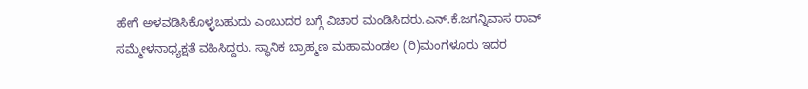ಹೇಗೆ ಅಳವಡಿಸಿಕೊಳ್ಳಬಹುದು ಎಂಬುದರ ಬಗ್ಗೆ ವಿಚಾರ ಮಂಡಿಸಿದರು.ಎನ್.ಕೆ.ಜಗನ್ನಿವಾಸ ರಾವ್ ಸಮ್ಮೇಳನಾಧ್ಯಕ್ಷತೆ ವಹಿಸಿದ್ದರು. ಸ್ಥಾನಿಕ ಬ್ರಾಹ್ಮಣ ಮಹಾಮಂಡಲ (ರಿ)ಮಂಗಳೂರು ಇದರ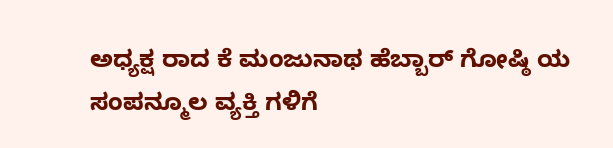ಅಧ್ಯಕ್ಷ ರಾದ ಕೆ ಮಂಜುನಾಥ ಹೆಬ್ಬಾರ್ ಗೋಷ್ಠಿ ಯ ಸಂಪನ್ಮೂಲ ವ್ಯಕ್ತಿ ಗಳಿಗೆ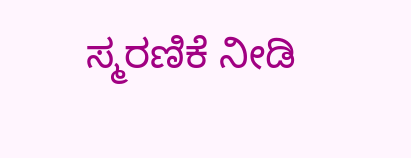ಸ್ಮರಣಿಕೆ ನೀಡಿ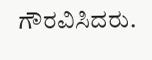ಗೌರವಿಸಿದರು.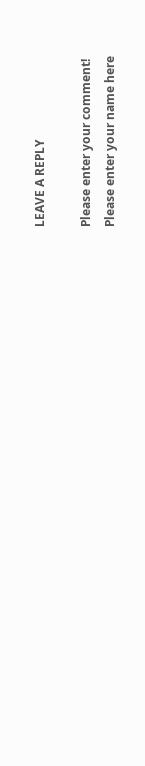LEAVE A REPLY

Please enter your comment!
Please enter your name here